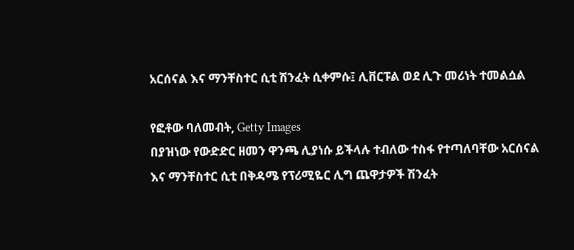አርሰናል እና ማንቸስተር ሲቲ ሽንፈት ሲቀምሱ፤ ሊቨርፑል ወደ ሊጉ መሪነት ተመልሷል

የፎቶው ባለመብት, Getty Images
በያዝነው የውድድር ዘመን ዋንጫ ሊያነሱ ይችላሉ ተብለው ተስፋ የተጣለባቸው አርሰናል እና ማንቸስተር ሲቲ በቅዳሜ የፕሪሚዬር ሊግ ጨዋታዎች ሽንፈት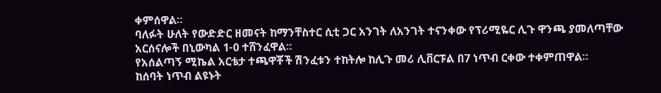ቀምሰዋል።
ባለፉት ሁለት የውድድር ዘመናት ከማንቸስተር ሲቲ ጋር አንገት ለአንገት ተናንቀው የፕሪሚዬር ሊጉ ዋንጫ ያመለጣቸው አርሰናሎች በኒውካል 1-0 ተሸንፈዋል።
የአሰልጣኝ ሚኬል አርቴታ ተጫዋቾች ሽንፈቱን ተከትሎ ከሊጉ መሪ ሊቨርፑል በ7 ነጥብ ርቀው ተቀምጠዋል።
ከሰባት ነጥብ ልዩኑት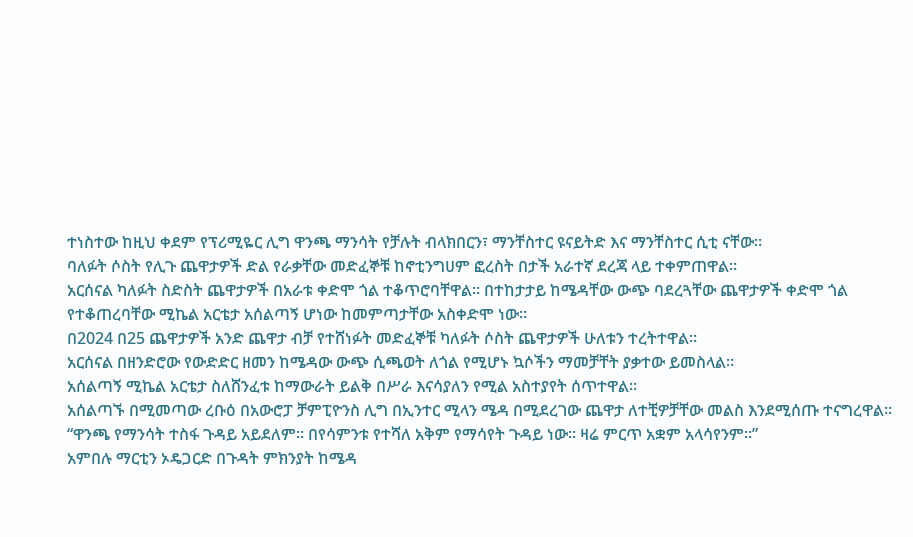ተነስተው ከዚህ ቀደም የፕሪሚዬር ሊግ ዋንጫ ማንሳት የቻሉት ብላክበርን፣ ማንቸስተር ዩናይትድ እና ማንቸስተር ሲቲ ናቸው።
ባለፉት ሶስት የሊጉ ጨዋታዎች ድል የራቃቸው መድፈኞቹ ከኖቲንግሀም ፎረስት በታች አራተኛ ደረጃ ላይ ተቀምጠዋል።
አርሰናል ካለፉት ስድስት ጨዋታዎች በአራቱ ቀድሞ ጎል ተቆጥሮባቸዋል። በተከታታይ ከሜዳቸው ውጭ ባደረጓቸው ጨዋታዎች ቀድሞ ጎል የተቆጠረባቸው ሚኬል አርቴታ አሰልጣኝ ሆነው ከመምጣታቸው አስቀድሞ ነው።
በ2024 በ25 ጨዋታዎች አንድ ጨዋታ ብቻ የተሸነፉት መድፈኞቹ ካለፉት ሶስት ጨዋታዎች ሁለቱን ተረትተዋል።
አርሰናል በዘንድሮው የውድድር ዘመን ከሜዳው ውጭ ሲጫወት ለጎል የሚሆኑ ኳሶችን ማመቻቸት ያቃተው ይመስላል።
አሰልጣኝ ሚኬል አርቴታ ስለሸንፈቱ ከማውራት ይልቅ በሥራ እናሳያለን የሚል አስተያየት ሰጥተዋል።
አሰልጣኙ በሚመጣው ረቡዕ በአውሮፓ ቻምፒዮንስ ሊግ በኢንተር ሚላን ሜዳ በሚደረገው ጨዋታ ለተቺዎቻቸው መልስ እንደሚሰጡ ተናግረዋል።
“ዋንጫ የማንሳት ተስፋ ጉዳይ አይደለም። በየሳምንቱ የተሻለ አቅም የማሳየት ጉዳይ ነው። ዛሬ ምርጥ አቋም አላሳየንም።”
አምበሉ ማርቲን ኦዴጋርድ በጉዳት ምክንያት ከሜዳ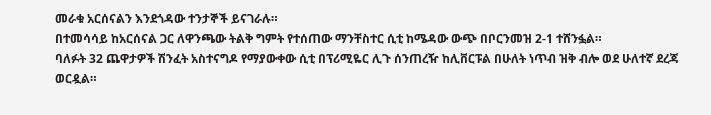መራቁ አርሰናልን እንደጎዳው ተንታኞች ይናገራሉ።
በተመሳሳይ ከአርሰናል ጋር ለዋንጫው ትልቅ ግምት የተሰጠው ማንቸስተር ሲቲ ከሜዳው ውጭ በቦርንመዝ 2-1 ተሸንፏል።
ባለፉት 32 ጨዋታዎች ሽንፈት አስተናግዶ የማያውቀው ሲቲ በፕሪሚዬር ሊጉ ሰንጠረዥ ከሊቨርፑል በሁለት ነጥብ ዝቅ ብሎ ወደ ሁለተኛ ደረጃ ወርዷል።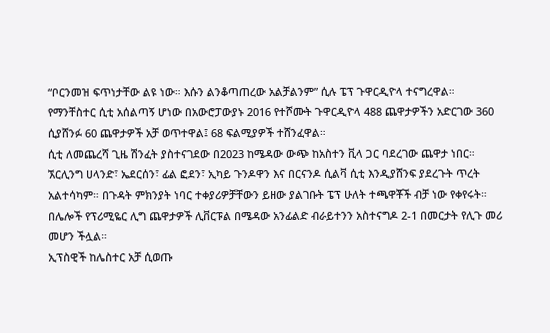“ቦርንመዝ ፍጥነታቸው ልዩ ነው። እሱን ልንቆጣጠረው አልቻልንም” ሲሉ ፔፕ ጉዋርዲዮላ ተናግረዋል።
የማንቸስተር ሲቲ አሰልጣኝ ሆነው በአውሮፓውያኑ 2016 የተሾሙት ጉዋርዲዮላ 488 ጨዋታዎችን አድርገው 360 ሲያሸንፉ 60 ጨዋታዎች አቻ ወጥተዋል፤ 68 ፍልሚያዎች ተሸንፈዋል።
ሲቲ ለመጨረሻ ጊዜ ሽንፈት ያስተናገደው በ2023 ከሜዳው ውጭ ከአስተን ቪላ ጋር ባደረገው ጨዋታ ነበር።
ኧርሊንግ ሀላንድ፣ ኤደርሰን፣ ፊል ፎደን፣ ኢካይ ጉንዶዋን እና በርናንዶ ሲልቫ ሲቲ እንዲያሸንፍ ያደረጉት ጥረት አልተሳካም። በጉዳት ምክንያት ነባር ተቀያሪዎቻቸውን ይዘው ያልገቡት ፔፕ ሁለት ተጫዋቾች ብቻ ነው የቀየሩት።
በሌሎች የፕሪሚዬር ሊግ ጨዋታዎች ሊቨርፑል በሜዳው አንፊልድ ብራይተንን አስተናግዶ 2-1 በመርታት የሊጉ መሪ መሆን ችሏል።
ኢፕስዊች ከሌስተር አቻ ሲወጡ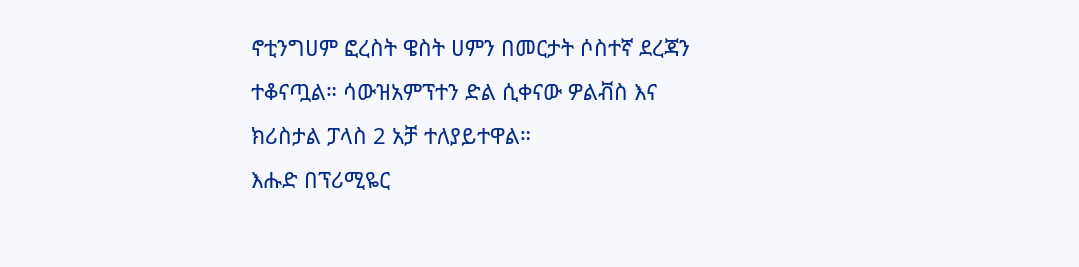ኖቲንግሀም ፎረስት ዌስት ሀምን በመርታት ሶስተኛ ደረጃን ተቆናጧል። ሳውዝአምፕተን ድል ሲቀናው ዎልቭስ እና ክሪስታል ፓላስ 2 አቻ ተለያይተዋል።
እሑድ በፕሪሚዬር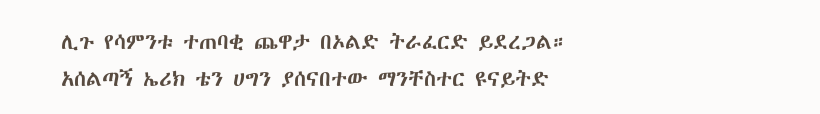ሊጉ የሳምንቱ ተጠባቂ ጨዋታ በኦልድ ትራፈርድ ይደረጋል። አሰልጣኝ ኤሪክ ቴን ሀግን ያሰናበተው ማንቸስተር ዩናይትድ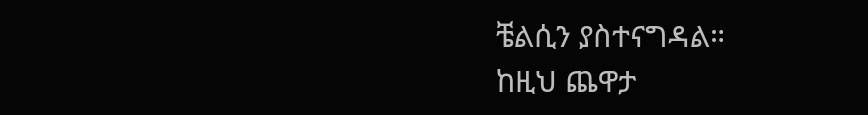ቼልሲን ያስተናግዳል።
ከዚህ ጨዋታ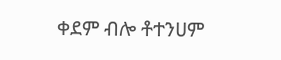ቀደም ብሎ ቶተንሀም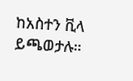ከአስተን ቪላ ይጫወታሉ።